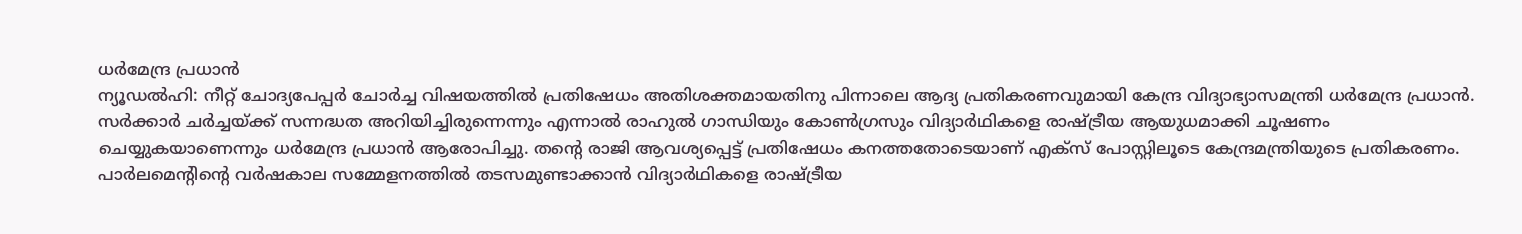ധർമേന്ദ്ര പ്രധാൻ
ന്യൂഡൽഹി: നീറ്റ് ചോദ്യപേപ്പർ ചോർച്ച വിഷയത്തിൽ പ്രതിഷേധം അതിശക്തമായതിനു പിന്നാലെ ആദ്യ പ്രതികരണവുമായി കേന്ദ്ര വിദ്യാഭ്യാസമന്ത്രി ധർമേന്ദ്ര പ്രധാൻ. സർക്കാർ ചർച്ചയ്ക്ക് സന്നദ്ധത അറിയിച്ചിരുന്നെന്നും എന്നാൽ രാഹുൽ ഗാന്ധിയും കോൺഗ്രസും വിദ്യാർഥികളെ രാഷ്ട്രീയ ആയുധമാക്കി ചൂഷണം ചെയ്യുകയാണെന്നും ധർമേന്ദ്ര പ്രധാൻ ആരോപിച്ചു. തന്റെ രാജി ആവശ്യപ്പെട്ട് പ്രതിഷേധം കനത്തതോടെയാണ് എക്സ് പോസ്റ്റിലൂടെ കേന്ദ്രമന്ത്രിയുടെ പ്രതികരണം.
പാർലമെന്റിന്റെ വർഷകാല സമ്മേളനത്തിൽ തടസമുണ്ടാക്കാൻ വിദ്യാർഥികളെ രാഷ്ട്രീയ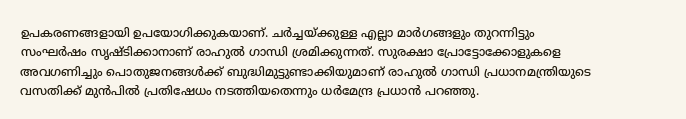ഉപകരണങ്ങളായി ഉപയോഗിക്കുകയാണ്. ചർച്ചയ്ക്കുള്ള എല്ലാ മാർഗങ്ങളും തുറന്നിട്ടും സംഘർഷം സൃഷ്ടിക്കാനാണ് രാഹുൽ ഗാന്ധി ശ്രമിക്കുന്നത്. സുരക്ഷാ പ്രോട്ടോക്കോളുകളെ അവഗണിച്ചും പൊതുജനങ്ങൾക്ക് ബുദ്ധിമുട്ടുണ്ടാക്കിയുമാണ് രാഹുൽ ഗാന്ധി പ്രധാനമന്ത്രിയുടെ വസതിക്ക് മുൻപിൽ പ്രതിഷേധം നടത്തിയതെന്നും ധർമേന്ദ്ര പ്രധാൻ പറഞ്ഞു.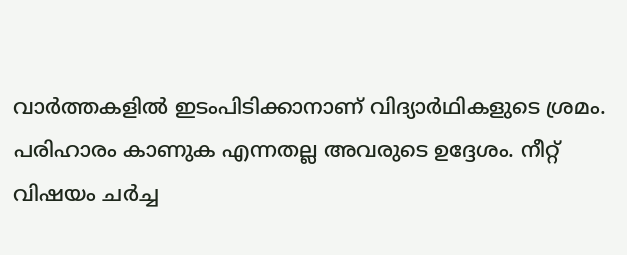വാർത്തകളിൽ ഇടംപിടിക്കാനാണ് വിദ്യാർഥികളുടെ ശ്രമം. പരിഹാരം കാണുക എന്നതല്ല അവരുടെ ഉദ്ദേശം. നീറ്റ് വിഷയം ചർച്ച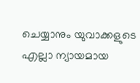ചെയ്യാനും യുവാക്കളുടെ എല്ലാ ന്യായമായ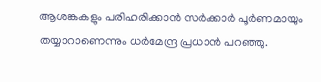ആശങ്കകളും പരിഹരിക്കാൻ സർക്കാർ പൂർണമായും തയ്യാറാണെന്നും ധർമേന്ദ്ര പ്രധാൻ പറഞ്ഞു.